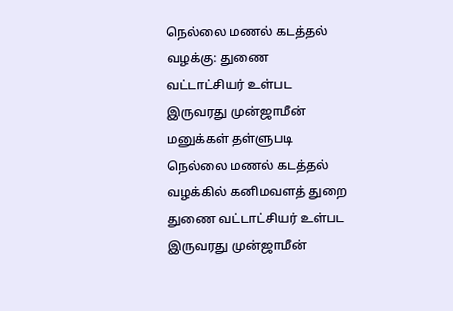நெல்லை மணல் கடத்தல் வழக்கு: துணை வட்டாட்சியர் உள்பட இருவரது முன்ஜாமீன் மனுக்கள் தள்ளுபடி
நெல்லை மணல் கடத்தல் வழக்கில் கனிமவளத் துறை துணை வட்டாட்சியர் உள்பட இருவரது முன்ஜாமீன்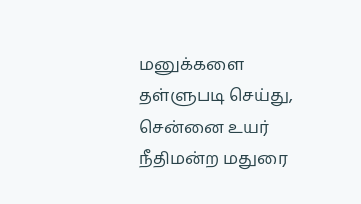மனுக்களை தள்ளுபடி செய்து, சென்னை உயர் நீதிமன்ற மதுரை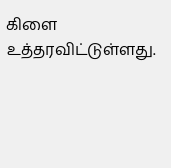கிளை உத்தரவிட்டுள்ளது.